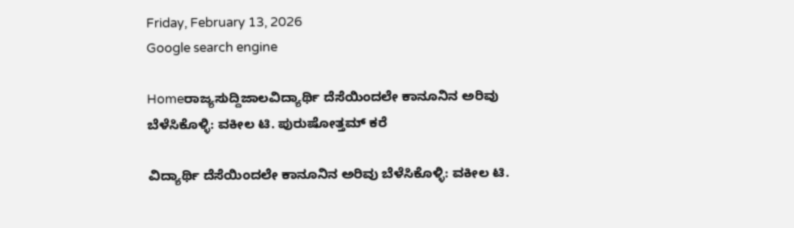Friday, February 13, 2026
Google search engine

Homeರಾಜ್ಯಸುದ್ದಿಜಾಲವಿದ್ಯಾರ್ಥಿ ದೆಸೆಯಿಂದಲೇ ಕಾನೂನಿನ ಅರಿವು ಬೆಳೆಸಿಕೊಳ್ಳಿ: ವಕೀಲ ಟಿ. ಪುರುಷೋತ್ತಮ್ ಕರೆ

ವಿದ್ಯಾರ್ಥಿ ದೆಸೆಯಿಂದಲೇ ಕಾನೂನಿನ ಅರಿವು ಬೆಳೆಸಿಕೊಳ್ಳಿ: ವಕೀಲ ಟಿ.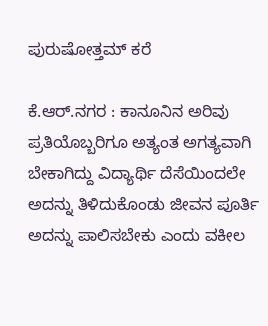ಪುರುಷೋತ್ತಮ್ ಕರೆ

ಕೆ.ಆರ್.ನಗರ : ಕಾನೂನಿನ ಅರಿವು ಪ್ರತಿಯೊಬ್ಬರಿಗೂ ಅತ್ಯಂತ ಅಗತ್ಯವಾಗಿ ಬೇಕಾಗಿದ್ದು ವಿದ್ಯಾರ್ಥಿ ದೆಸೆಯಿಂದಲೇ ಅದನ್ನು ತಿಳಿದುಕೊಂಡು ಜೀವನ ಪೂರ್ತಿ ಅದನ್ನು ಪಾಲಿಸಬೇಕು ಎಂದು ವಕೀಲ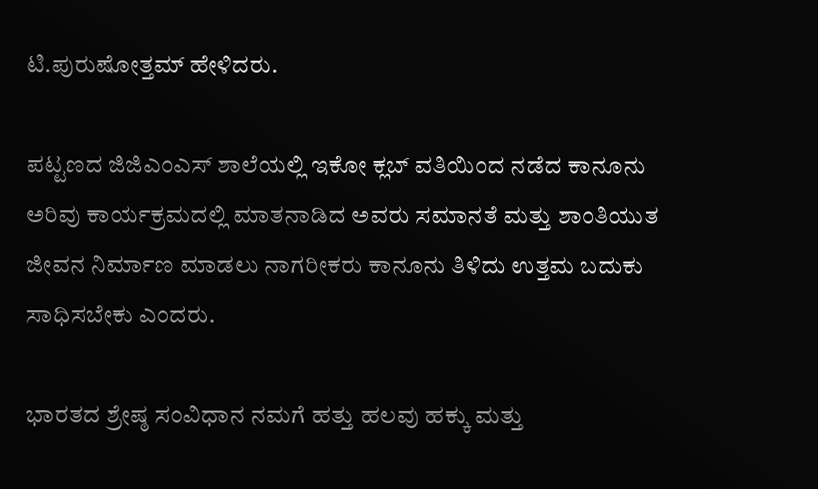ಟಿ.ಪುರುಷೋತ್ತಮ್ ಹೇಳಿದರು.

ಪಟ್ಟಣದ ಜಿಜಿಎಂಎಸ್ ಶಾಲೆಯಲ್ಲಿ ಇಕೋ ಕ್ಲಬ್ ವತಿಯಿಂದ ನಡೆದ ಕಾನೂನು ಅರಿವು ಕಾರ್ಯಕ್ರಮದಲ್ಲಿ‌ ಮಾತನಾಡಿದ ಅವರು ಸಮಾನತೆ ಮತ್ತು ಶಾಂತಿಯುತ ಜೀವನ ನಿರ್ಮಾಣ ಮಾಡಲು ನಾಗರೀಕರು ಕಾನೂನು ತಿಳಿದು ಉತ್ತಮ ಬದುಕು ಸಾಧಿಸಬೇಕು ಎಂದರು.

ಭಾರತದ ಶ್ರೇಷ್ಠ ಸಂವಿಧಾನ ನಮಗೆ ಹತ್ತು ಹಲವು ಹಕ್ಕು ಮತ್ತು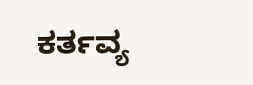ಕರ್ತವ್ಯ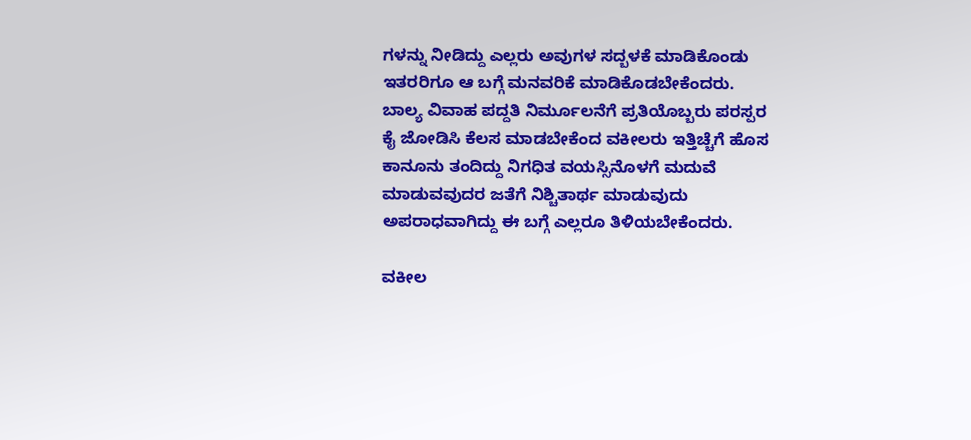ಗಳನ್ನು ನೀಡಿದ್ದು ಎಲ್ಲರು ಅವುಗಳ ಸದ್ಬಳಕೆ‌ ಮಾಡಿಕೊಂಡು ಇತರರಿಗೂ ಆ ಬಗ್ಗೆ ಮನವರಿಕೆ‌ ಮಾಡಿಕೊಡಬೇಕೆಂದರು. ಬಾಲ್ಯ ವಿವಾಹ ಪದ್ದತಿ ನಿರ್ಮೂಲನೆಗೆ ಪ್ರತಿಯೊಬ್ಬರು ಪರಸ್ಪರ ಕೈ ಜೋಡಿಸಿ ಕೆಲಸ ಮಾಡಬೇಕೆಂದ ವಕೀಲರು ಇತ್ತಿಚ್ಚೆಗೆ ಹೊಸ ಕಾನೂನು ತಂದಿದ್ದು ನಿಗಧಿತ ವಯಸ್ಸಿನೊಳಗೆ ಮದುವೆ ಮಾಡುವವುದರ ಜತೆಗೆ ನಿಶ್ಚಿತಾರ್ಥ ಮಾಡುವುದು ಅಪರಾಧವಾಗಿದ್ದು ಈ ಬಗ್ಗೆ ಎಲ್ಲರೂ ತಿಳಿಯಬೇಕೆಂದರು.

ವಕೀಲ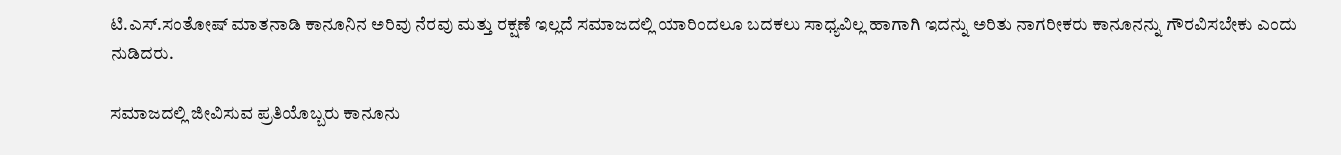ಟಿ.ಎಸ್.ಸಂತೋಷ್ ಮಾತನಾಡಿ‌ ಕಾನೂನಿನ ಅರಿವು ನೆರವು ಮತ್ತು ರಕ್ಷಣೆ ಇಲ್ಲದೆ ಸಮಾಜದಲ್ಲಿ ಯಾರಿಂದಲೂ ಬದಕಲು ಸಾಧ್ಯವಿಲ್ಲ ಹಾಗಾಗಿ‌ ಇದನ್ನು ಅರಿತು‌ ನಾಗರೀಕರು ಕಾನೂನನ್ನು ಗೌರವಿಸಬೇಕು ಎಂದು ನುಡಿದರು.

ಸಮಾಜದಲ್ಲಿ ಜೀವಿಸುವ‌ ಪ್ರತಿಯೊಬ್ಬರು ಕಾನೂನು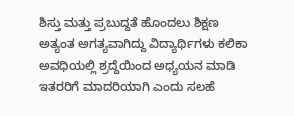ಶಿಸ್ತು ಮತ್ತು ಪ್ರಬುದ್ದತೆ ಹೊಂದಲು ಶಿಕ್ಷಣ ಅತ್ಯಂತ ಅಗತ್ಯವಾಗಿದ್ದು ವಿದ್ಯಾರ್ಥಿಗಳು ಕಲಿಕಾ ಅವಧಿಯಲ್ಲಿ ಶ್ರದ್ದೆಯಿಂದ ಅಧ್ಯಯನ ಮಾಡಿ ಇತರರಿಗೆ ಮಾದರಿಯಾಗಿ ಎಂದು ಸಲಹೆ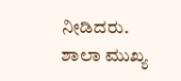ನೀಡಿದರು.
ಶಾಲಾ ಮುಖ್ಯ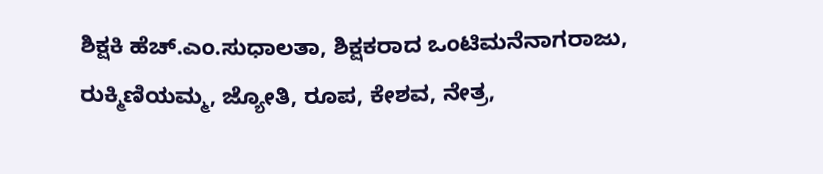ಶಿಕ್ಷಕಿ‌ ಹೆಚ್.ಎಂ.ಸುಧಾಲತಾ, ಶಿಕ್ಷಕರಾದ ಒಂಟಿಮನೆನಾಗರಾಜು, ರುಕ್ಮಿಣಿಯಮ್ಮ, ಜ್ಯೋತಿ, ರೂಪ, ಕೇಶವ, ನೇತ್ರ,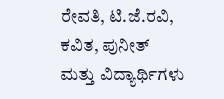ರೇವತಿ, ಟಿ.ಜೆ.ರವಿ, ಕವಿತ, ಪುನೀತ್ ಮತ್ತು ವಿದ್ಯಾರ್ಥಿಗಳು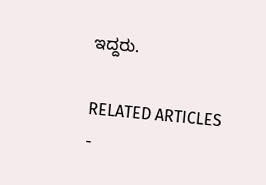ಇದ್ದರು.

RELATED ARTICLES
-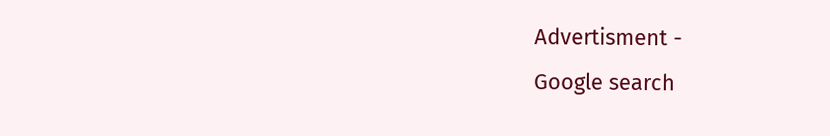Advertisment -
Google search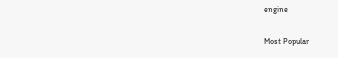engine

Most Popular